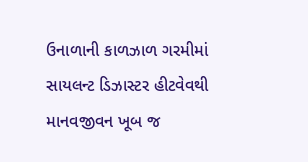ઉનાળાની કાળઝાળ ગરમીમાં સાયલન્ટ ડિઝાસ્ટર હીટવેવથી માનવજીવન ખૂબ જ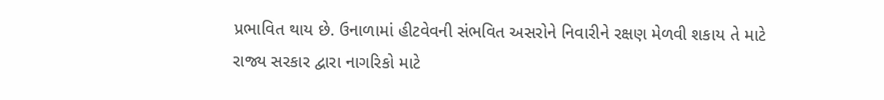પ્રભાવિત થાય છે. ઉનાળામાં હીટવેવની સંભવિત અસરોને નિવારીને રક્ષણ મેળવી શકાય તે માટે રાજ્ય સરકાર દ્વારા નાગરિકો માટે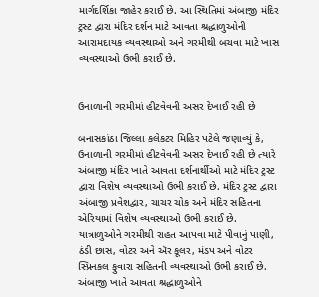માર્ગદર્શિકા જાહેર કરાઈ છે. આ સ્થિતિમાં અંબાજી મંદિર ટ્રસ્ટ દ્વારા મંદિર દર્શન માટે આવતા શ્રદ્ધાળુઓની આરામદાયક વ્યવસ્થાઓ અને ગરમીથી બચવા માટે ખાસ વ્યવસ્થાઓ ઉભી કરાઈ છે.


ઉનાળાની ગરમીમાં હીટવેવની અસર દેખાઈ રહી છે

બનાસકાંઠા જિલ્લા કલેકટર મિહિર પટેલે જણાવ્યું કે, ઉનાળાની ગરમીમાં હીટવેવની અસર દેખાઈ રહી છે ત્યારે અંબાજી મંદિર ખાતે આવતા દર્શનાર્થીઓ માટે મંદિર ટ્રસ્ટ દ્વારા વિશેષ વ્યવસ્થાઓ ઉભી કરાઈ છે. મંદિર ટ્રસ્ટ દ્વારા અંબાજી પ્રવેશદ્વાર, ચાચર ચોક અને મંદિર સહિતના એરિયામાં વિશેષ વ્યવસ્થાઓ ઉભી કરાઈ છે. યાત્રાળુઓને ગરમીથી રાહત આપવા માટે પીવાનું પાણી, ઠંડી છાસ, વોટર અને ઍર કૂલર, મંડપ અને વોટર સ્પ્રિનકલ ફુવારા સહિતની વ્યવસ્થાઓ ઉભી કરાઈ છે. અંબાજી ખાતે આવતા શ્રદ્ધાળુઓને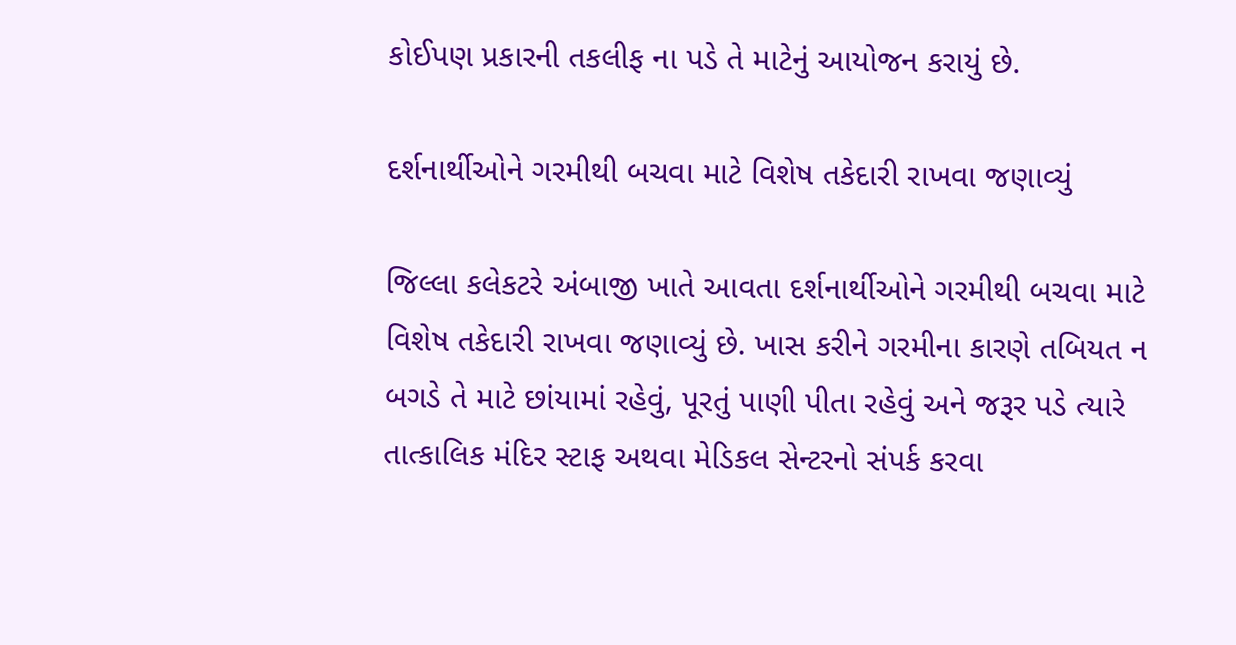કોઈપણ પ્રકારની તકલીફ ના પડે તે માટેનું આયોજન કરાયું છે.

દર્શનાર્થીઓને ગરમીથી બચવા માટે વિશેષ તકેદારી રાખવા જણાવ્યું

જિલ્લા કલેકટરે અંબાજી ખાતે આવતા દર્શનાર્થીઓને ગરમીથી બચવા માટે વિશેષ તકેદારી રાખવા જણાવ્યું છે. ખાસ કરીને ગરમીના કારણે તબિયત ન બગડે તે માટે છાંયામાં રહેવું, પૂરતું પાણી પીતા રહેવું અને જરૂર પડે ત્યારે તાત્કાલિક મંદિર સ્ટાફ અથવા મેડિકલ સેન્ટરનો સંપર્ક કરવા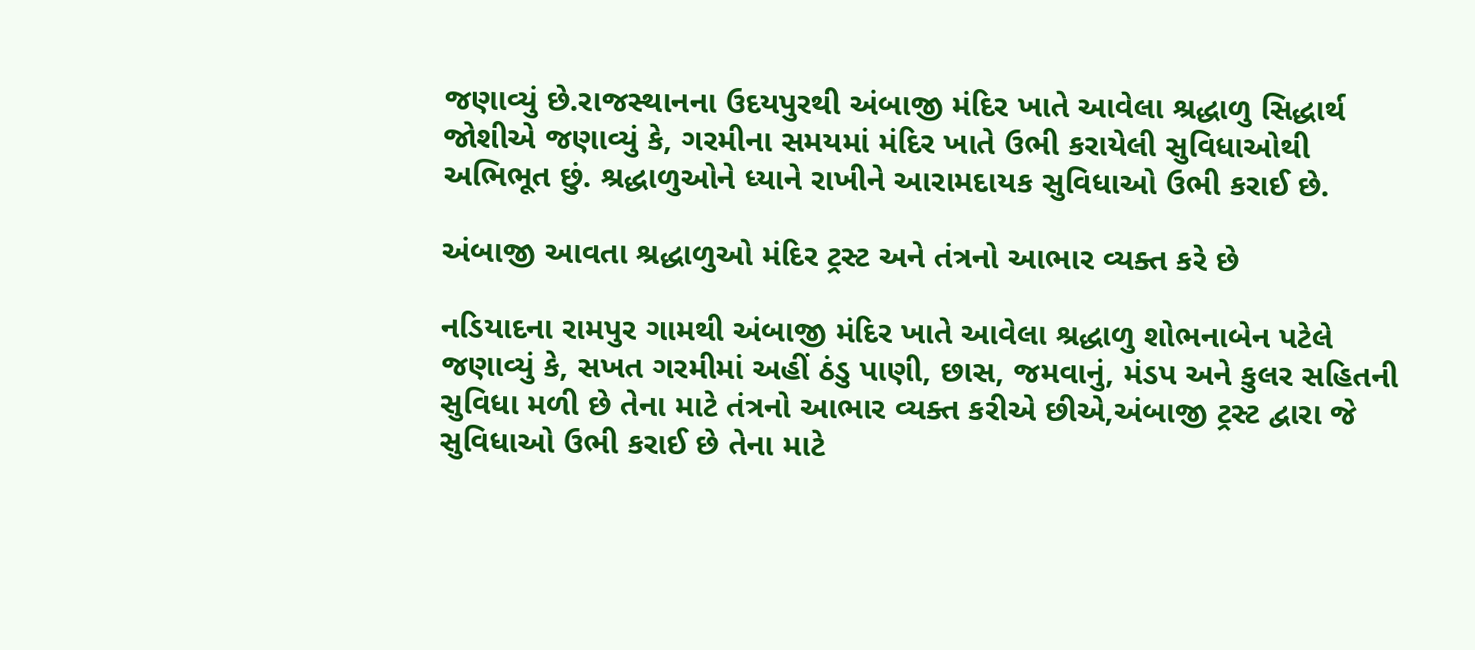જણાવ્યું છે.રાજસ્થાનના ઉદયપુરથી અંબાજી મંદિર ખાતે આવેલા શ્રદ્ધાળુ સિદ્ધાર્થ જોશીએ જણાવ્યું કે, ગરમીના સમયમાં મંદિર ખાતે ઉભી કરાયેલી સુવિધાઓથી અભિભૂત છું. શ્રદ્ધાળુઓને ધ્યાને રાખીને આરામદાયક સુવિધાઓ ઉભી કરાઈ છે.

અંબાજી આવતા શ્રદ્ધાળુઓ મંદિર ટ્રસ્ટ અને તંત્રનો આભાર વ્યક્ત કરે છે

નડિયાદના રામપુર ગામથી અંબાજી મંદિર ખાતે આવેલા શ્રદ્ધાળુ શોભનાબેન પટેલે જણાવ્યું કે, સખત ગરમીમાં અહીં ઠંડુ પાણી, છાસ, જમવાનું, મંડપ અને કુલર સહિતની સુવિધા મળી છે તેના માટે તંત્રનો આભાર વ્યક્ત કરીએ છીએ,અંબાજી ટ્રસ્ટ દ્વારા જે સુવિધાઓ ઉભી કરાઈ છે તેના માટે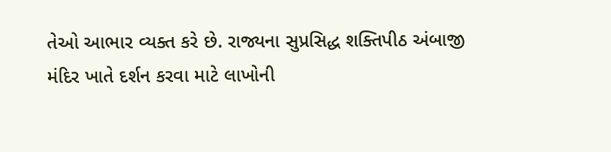તેઓ આભાર વ્યક્ત કરે છે. રાજ્યના સુપ્રસિદ્ધ શક્તિપીઠ અંબાજી મંદિર ખાતે દર્શન કરવા માટે લાખોની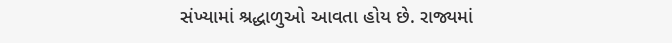સંખ્યામાં શ્રદ્ધાળુઓ આવતા હોય છે. રાજ્યમાં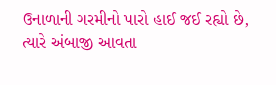ઉનાળાની ગરમીનો પારો હાઈ જઈ રહ્યો છે, ત્યારે અંબાજી આવતા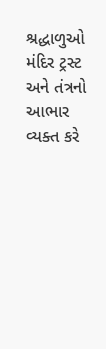શ્રદ્ધાળુઓ મંદિર ટ્રસ્ટ અને તંત્રનો આભાર વ્યક્ત કરે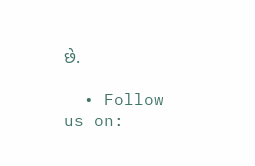છે.

  • Follow us on: